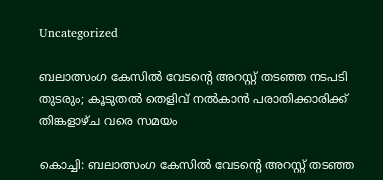Uncategorized

ബലാത്സംഗ കേസില്‍ വേടന്റെ അറസ്റ്റ് തടഞ്ഞ നടപടി തുടരും; കൂടുതല്‍ തെളിവ് നല്‍കാന്‍ പരാതിക്കാരിക്ക് തിങ്കളാഴ്ച വരെ സമയം

കൊച്ചി: ബലാത്സംഗ കേസില്‍ വേടന്റെ അറസ്റ്റ് തടഞ്ഞ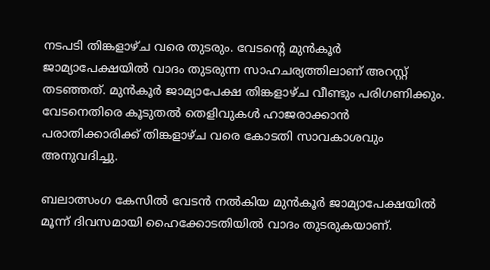നടപടി തിങ്കളാഴ്ച വരെ തുടരും. വേടന്റെ മുന്‍കൂര്‍ ജാമ്യാപേക്ഷയില്‍ വാദം തുടരുന്ന സാഹചര്യത്തിലാണ് അറസ്റ്റ് തടഞ്ഞത്. മുന്‍കൂര്‍ ജാമ്യാപേക്ഷ തിങ്കളാഴ്ച വീണ്ടും പരിഗണിക്കും. വേടനെതിരെ കൂടുതല്‍ തെളിവുകള്‍ ഹാജരാക്കാന്‍ പരാതിക്കാരിക്ക് തിങ്കളാഴ്ച വരെ കോടതി സാവകാശവും അനുവദിച്ചു.

ബലാത്സംഗ കേസില്‍ വേടന്‍ നല്‍കിയ മുന്‍കൂര്‍ ജാമ്യാപേക്ഷയില്‍ മൂന്ന് ദിവസമായി ഹൈക്കോടതിയില്‍ വാദം തുടരുകയാണ്.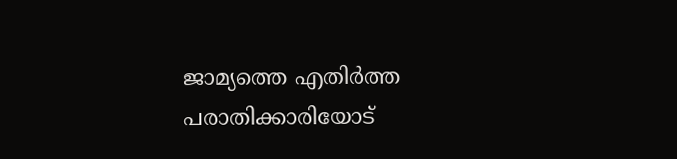ജാമ്യത്തെ എതിര്‍ത്ത പരാതിക്കാരിയോട്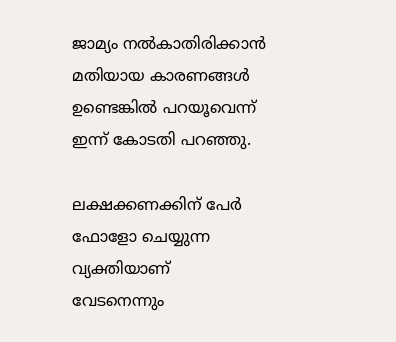ജാമ്യം നല്‍കാതിരിക്കാന്‍ മതിയായ കാരണങ്ങള്‍ ഉണ്ടെങ്കില്‍ പറയൂവെന്ന് ഇന്ന് കോടതി പറഞ്ഞു.

ലക്ഷക്കണക്കിന് പേര്‍ ഫോളോ ചെയ്യുന്ന വ്യക്തിയാണ് വേടനെന്നും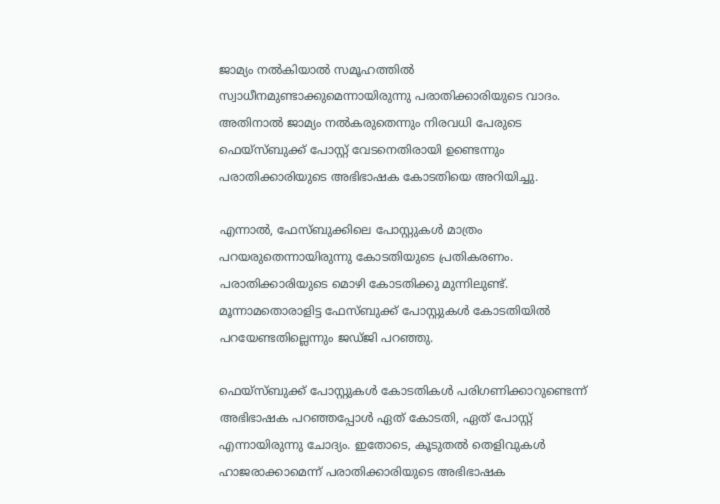ജാമ്യം നല്‍കിയാല്‍ സമൂഹത്തില്‍ സ്വാധീനമുണ്ടാക്കുമെന്നായിരുന്നു പരാതിക്കാരിയുടെ വാദം. അതിനാല്‍ ജാമ്യം നല്‍കരുതെന്നും നിരവധി പേരുടെ ഫെയ്‌സ്ബുക്ക് പോസ്റ്റ് വേടനെതിരായി ഉണ്ടെന്നും പരാതിക്കാരിയുടെ അഭിഭാഷക കോടതിയെ അറിയിച്ചു.

എന്നാല്‍, ഫേസ്ബുക്കിലെ പോസ്റ്റുകള്‍ മാത്രം പറയരുതെന്നായിരുന്നു കോടതിയുടെ പ്രതികരണം. പരാതിക്കാരിയുടെ മൊഴി കോടതിക്കു മുന്നിലുണ്ട്. മൂന്നാമതൊരാളിട്ട ഫേസ്ബുക്ക് പോസ്റ്റുകള്‍ കോടതിയില്‍ പറയേണ്ടതില്ലെന്നും ജഡ്ജി പറഞ്ഞു.

ഫെയ്‌സ്ബുക്ക് പോസ്റ്റുകള്‍ കോടതികള്‍ പരിഗണിക്കാറുണ്ടെന്ന് അഭിഭാഷക പറഞ്ഞപ്പോള്‍ ഏത് കോടതി, ഏത് പോസ്റ്റ് എന്നായിരുന്നു ചോദ്യം. ഇതോടെ, കൂടുതല്‍ തെളിവുകള്‍ ഹാജരാക്കാമെന്ന് പരാതിക്കാരിയുടെ അഭിഭാഷക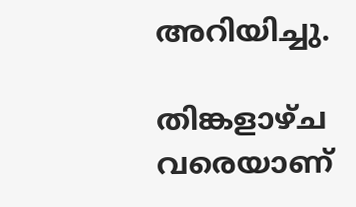അറിയിച്ചു.

തിങ്കളാഴ്ച വരെയാണ്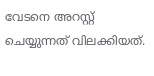വേടനെ അറസ്റ്റ് ചെയ്യുന്നത് വിലക്കിയത്.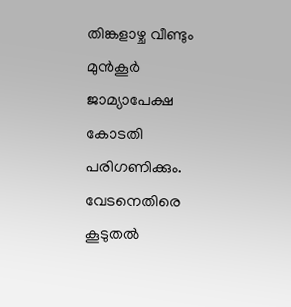തിങ്കളാഴ്ച വീണ്ടും മുന്‍കൂര്‍ ജാമ്യാപേക്ഷ കോടതി പരിഗണിക്കും. വേടനെതിരെ കൂടുതല്‍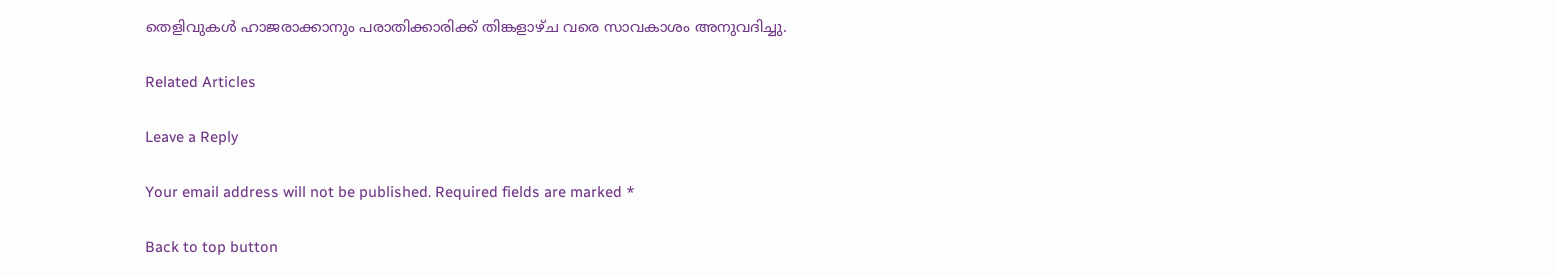തെളിവുകള്‍ ഹാജരാക്കാനും പരാതിക്കാരിക്ക് തിങ്കളാഴ്ച വരെ സാവകാശം അനുവദിച്ചു.

Related Articles

Leave a Reply

Your email address will not be published. Required fields are marked *

Back to top button